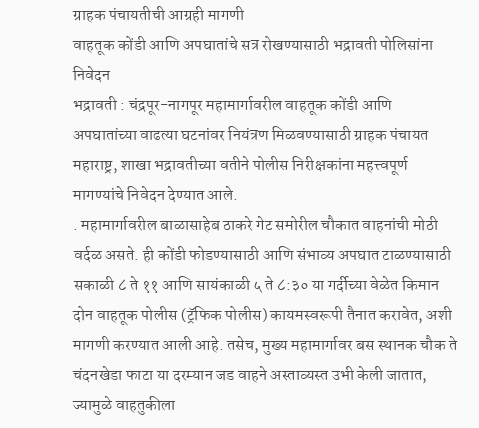ग्राहक पंचायतीची आग्रही मागणी
वाहतूक कोंडी आणि अपघातांचे सत्र रोखण्यासाठी भद्रावती पोलिसांना निवेदन
भद्रावती : चंद्रपूर-नागपूर महामार्गावरील वाहतूक कोंडी आणि अपघातांच्या वाढत्या घटनांवर नियंत्रण मिळवण्यासाठी ग्राहक पंचायत महाराष्ट्र, शाखा भद्रावतीच्या वतीने पोलीस निरीक्षकांना महत्त्वपूर्ण मागण्यांचे निवेदन देण्यात आले.
. महामार्गावरील बाळासाहेब ठाकरे गेट समोरील चौकात वाहनांची मोठी वर्दळ असते. ही कोंडी फोडण्यासाठी आणि संभाव्य अपघात टाळण्यासाठी सकाळी ८ ते ११ आणि सायंकाळी ५ ते ८:३० या गर्दीच्या वेळेत किमान दोन वाहतूक पोलीस (ट्रॅफिक पोलीस) कायमस्वरूपी तैनात करावेत, अशी मागणी करण्यात आली आहे. तसेच, मुख्य महामार्गावर बस स्थानक चौक ते चंदनखेडा फाटा या दरम्यान जड वाहने अस्ताव्यस्त उभी केली जातात, ज्यामुळे वाहतुकीला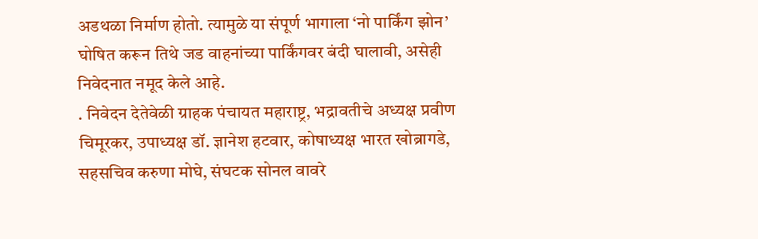अडथळा निर्माण होतो. त्यामुळे या संपूर्ण भागाला ‘नो पार्किंग झोन’ घोषित करून तिथे जड वाहनांच्या पार्किंगवर बंदी घालावी, असेही निवेदनात नमूद केले आहे.
. निवेदन देतेवेळी ग्राहक पंचायत महाराष्ट्र, भद्रावतीचे अध्यक्ष प्रवीण चिमूरकर, उपाध्यक्ष डॉ. ज्ञानेश हटवार, कोषाध्यक्ष भारत खोब्रागडे, सहसचिव करुणा मोघे, संघटक सोनल वावरे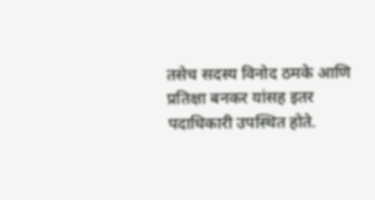तसेच सदस्य विनोद ठमके आणि प्रतिक्षा बनकर यांसह इतर पदाधिकारी उपस्थित होते.